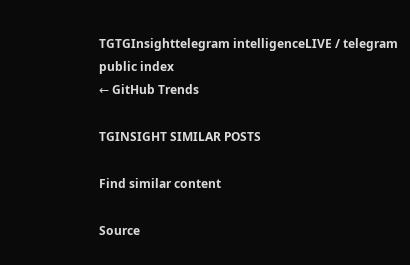TGTGInsighttelegram intelligenceLIVE / telegram public index
← GitHub Trends

TGINSIGHT SIMILAR POSTS

Find similar content

Source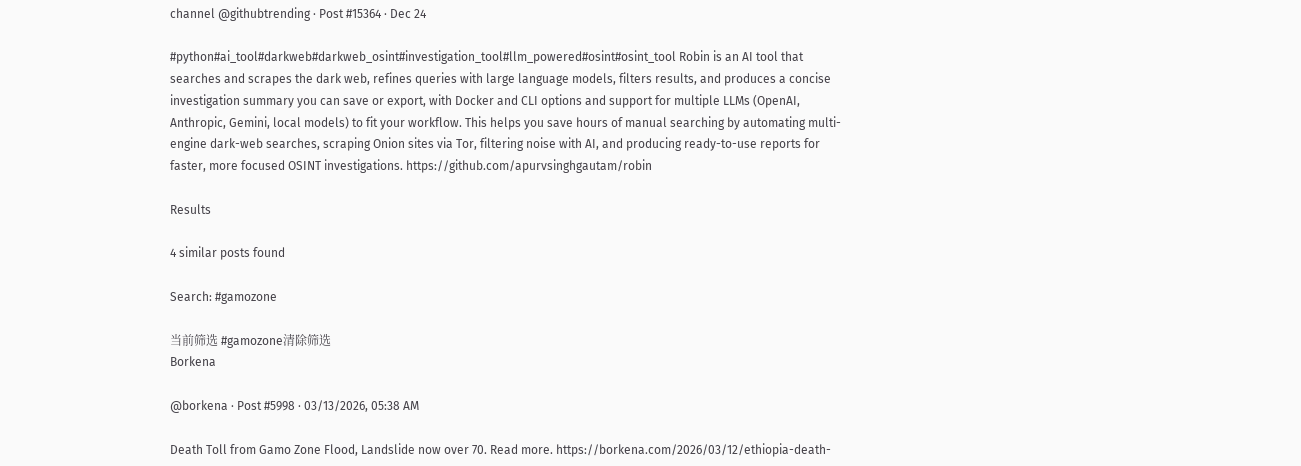channel @githubtrending · Post #15364 · Dec 24

#python#ai_tool#darkweb#darkweb_osint#investigation_tool#llm_powered#osint#osint_tool Robin is an AI tool that searches and scrapes the dark web, refines queries with large language models, filters results, and produces a concise investigation summary you can save or export, with Docker and CLI options and support for multiple LLMs (OpenAI, Anthropic, Gemini, local models) to fit your workflow. This helps you save hours of manual searching by automating multi-engine dark-web searches, scraping Onion sites via Tor, filtering noise with AI, and producing ready-to-use reports for faster, more focused OSINT investigations. https://github.com/apurvsinghgautam/robin

Results

4 similar posts found

Search: #gamozone

当前筛选 #gamozone清除筛选
Borkena

@borkena · Post #5998 · 03/13/2026, 05:38 AM

Death Toll from Gamo Zone Flood, Landslide now over 70. Read more. https://borkena.com/2026/03/12/ethiopia-death-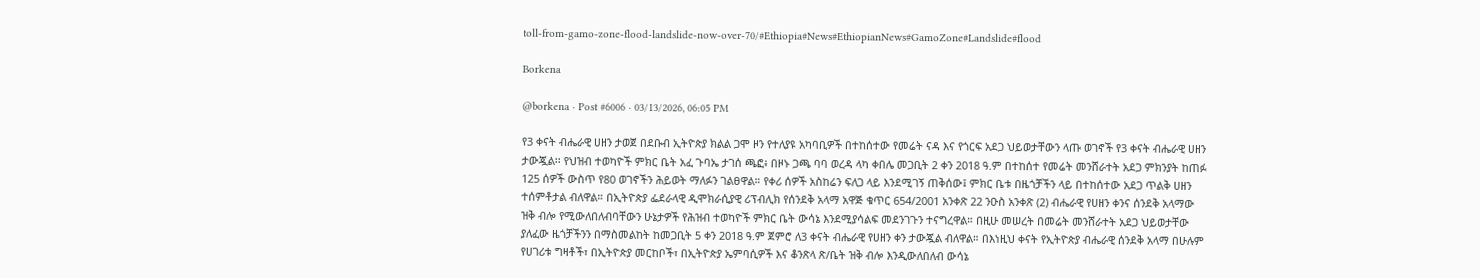toll-from-gamo-zone-flood-landslide-now-over-70/#Ethiopia#News#EthiopianNews#GamoZone#Landslide#flood

Borkena

@borkena · Post #6006 · 03/13/2026, 06:05 PM

የ3 ቀናት ብሔራዊ ሀዘን ታወጀ በደቡብ ኢትዮጵያ ክልል ጋሞ ዞን የተለያዩ አካባቢዎች በተከሰተው የመሬት ናዳ እና የጎርፍ አደጋ ህይወታቸውን ላጡ ወገኖች የ3 ቀናት ብሔራዊ ሀዘን ታውጇል፡፡ የህዝብ ተወካዮች ምክር ቤት አፈ ጉባኤ ታገሰ ጫፎ፥ በዞኑ ጋጫ ባባ ወረዳ ላካ ቀበሌ መጋቢት 2 ቀን 2018 ዓ.ም በተከሰተ የመሬት መንሸራተት አደጋ ምክንያት ከጠፉ 125 ሰዎች ውስጥ የ80 ወገኖችን ሕይወት ማለፉን ገልፀዋል። የቀሪ ሰዎች አስከሬን ፍለጋ ላይ እንደሚገኝ ጠቅሰው፤ ምክር ቤቱ በዜጎቻችን ላይ በተከሰተው አደጋ ጥልቅ ሀዘን ተሰምቶታል ብለዋል። በኢትዮጵያ ፌደራላዊ ዲሞክራሲያዊ ሪፕብሊክ የሰንደቅ አላማ አዋጅ ቁጥር 654/2001 አንቀጽ 22 ንዑስ አንቀጽ (2) ብሔራዊ የሀዘን ቀንና ሰንደቅ አላማው ዝቅ ብሎ የሚውለበለብባቸውን ሁኔታዎች የሕዝብ ተወካዮች ምክር ቤት ውሳኔ እንደሚያሳልፍ መደንገጉን ተናግረዋል። በዚሁ መሠረት በመሬት መንሸራተት አደጋ ህይወታቸው ያለፈው ዜጎቻችንን በማስመልከት ከመጋቢት 5 ቀን 2018 ዓ.ም ጀምሮ ለ3 ቀናት ብሔራዊ የሀዘን ቀን ታውጇል ብለዋል። በእነዚህ ቀናት የኢትዮጵያ ብሔራዊ ሰንደቅ አላማ በሁሉም የሀገሪቱ ግዛቶች፣ በኢትዮጵያ መርከቦች፣ በኢትዮጵያ ኤምባሲዎች እና ቆንጽላ ጽ/ቤት ዝቅ ብሎ እንዲውለበለብ ውሳኔ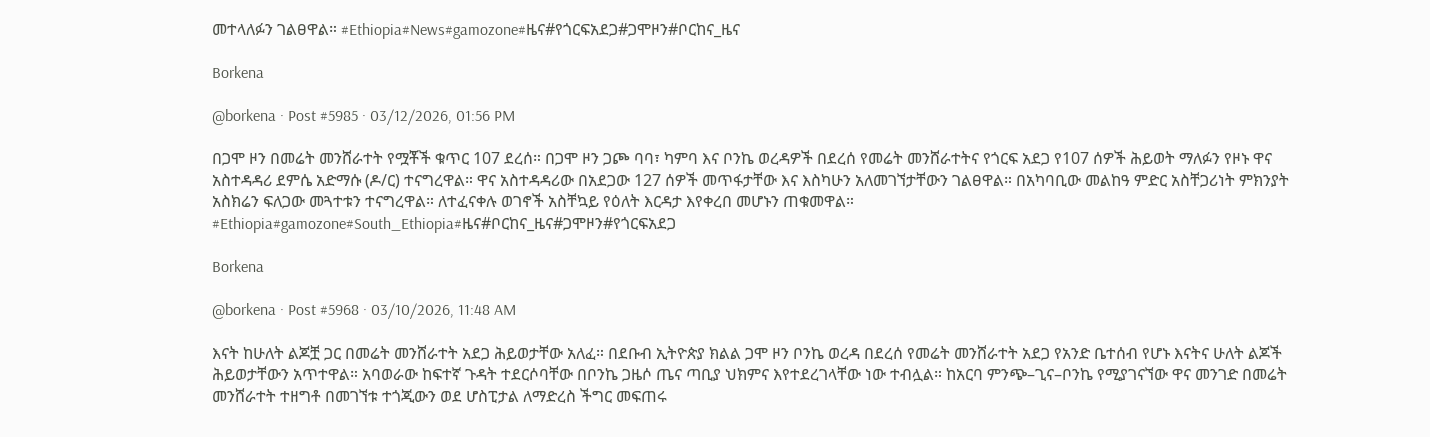መተላለፉን ገልፀዋል። #Ethiopia#News#gamozone#ዜና#የጎርፍአደጋ#ጋሞዞን#ቦርከና_ዜና

Borkena

@borkena · Post #5985 · 03/12/2026, 01:56 PM

በጋሞ ዞን በመሬት መንሸራተት የሟቾች ቁጥር 107 ደረሰ። በጋሞ ዞን ጋጮ ባባ፣ ካምባ እና ቦንኬ ወረዳዎች በደረሰ የመሬት መንሸራተትና የጎርፍ አደጋ የ107 ሰዎች ሕይወት ማለፉን የዞኑ ዋና አስተዳዳሪ ደምሴ አድማሱ (ዶ/ር) ተናግረዋል። ዋና አስተዳዳሪው በአደጋው 127 ሰዎች መጥፋታቸው እና እስካሁን አለመገኘታቸውን ገልፀዋል። በአካባቢው መልከዓ ምድር አስቸጋሪነት ምክንያት አስክሬን ፍለጋው መጓተቱን ተናግረዋል። ለተፈናቀሉ ወገኖች አስቸኳይ የዕለት እርዳታ እየቀረበ መሆኑን ጠቁመዋል። #Ethiopia#gamozone#South_Ethiopia#ዜና#ቦርከና_ዜና#ጋሞዞን#የጎርፍአደጋ

Borkena

@borkena · Post #5968 · 03/10/2026, 11:48 AM

እናት ከሁለት ልጆቿ ጋር በመሬት መንሸራተት አደጋ ሕይወታቸው አለፈ። በደቡብ ኢትዮጵያ ክልል ጋሞ ዞን ቦንኬ ወረዳ በደረሰ የመሬት መንሸራተት አደጋ የአንድ ቤተሰብ የሆኑ እናትና ሁለት ልጆች ሕይወታቸውን አጥተዋል። አባወራው ከፍተኛ ጉዳት ተደርሶባቸው በቦንኬ ጋዜሶ ጤና ጣቢያ ህክምና እየተደረገላቸው ነው ተብሏል። ከአርባ ምንጭ–ጊና–ቦንኬ የሚያገናኘው ዋና መንገድ በመሬት መንሸራተት ተዘግቶ በመገኘቱ ተጎጂውን ወደ ሆስፒታል ለማድረስ ችግር መፍጠሩ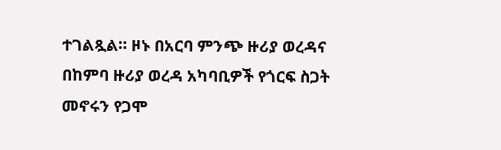ተገልጿል። ዞኑ በአርባ ምንጭ ዙሪያ ወረዳና በከምባ ዙሪያ ወረዳ አካባቢዎች የጎርፍ ስጋት መኖሩን የጋሞ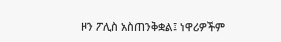ዞን ፖሊስ አስጠንቅቋል፤ ነዋሪዎችም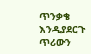ጥንቃቄ እንዲያደርጉ ጥሪውን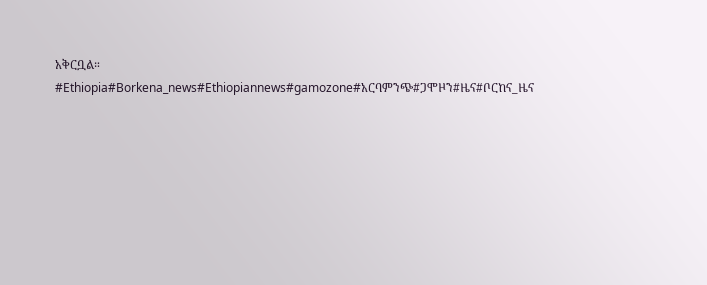አቅርቧል።  #Ethiopia#Borkena_news#Ethiopiannews#gamozone#አርባምንጭ#ጋሞዞን#ዜና#ቦርከና_ዜና